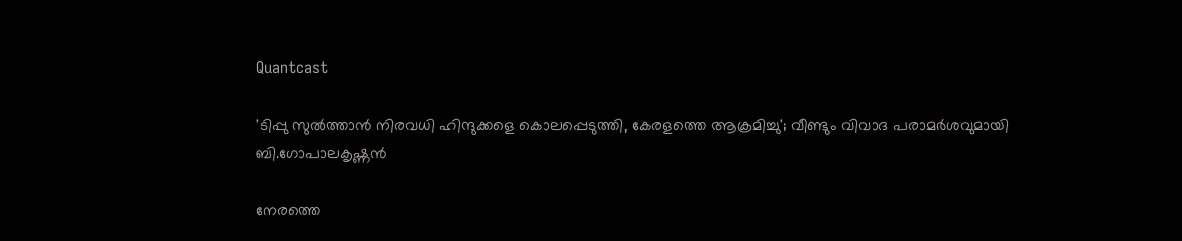Quantcast

'ടിപ്പു സുൽത്താൻ നിരവധി ഹിന്ദുക്കളെ കൊലപ്പെടുത്തി, കേരളത്തെ ആക്രമിച്ചു'; വീണ്ടും വിവാദ പരാമര്‍ശവുമായി ബി.ഗോപാലകൃഷ്ണൻ

നേരത്തെ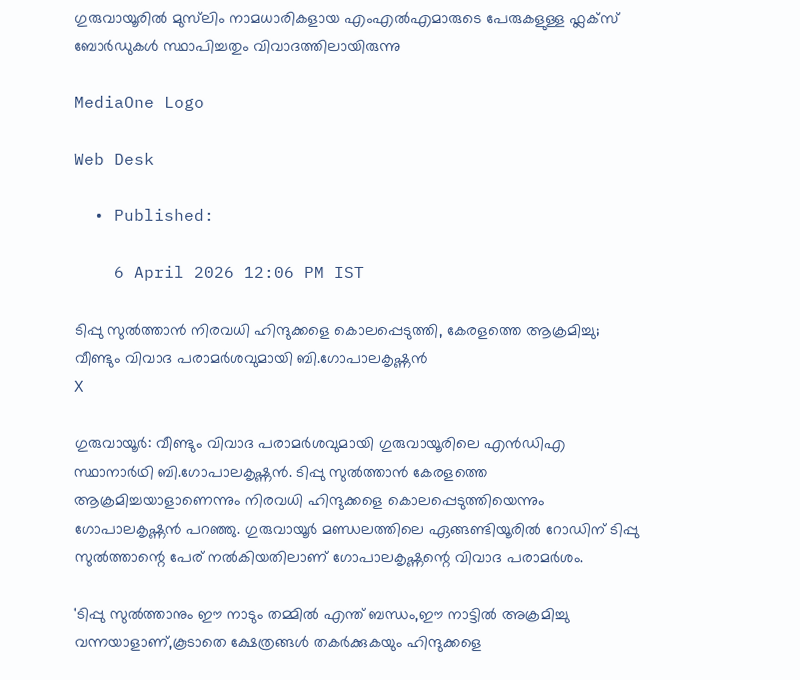ഗുരുവായൂരിൽ മുസ്‌ലിം നാമധാരികളായ എംഎൽഎമാരുടെ പേരുകളുള്ള ഫ്ലക്സ് ബോർഡുകള്‍ സ്ഥാപിച്ചതും വിവാദത്തിലായിരുന്നു

MediaOne Logo

Web Desk

  • Published:

    6 April 2026 12:06 PM IST

ടിപ്പു സുൽത്താൻ നിരവധി ഹിന്ദുക്കളെ കൊലപ്പെടുത്തി, കേരളത്തെ ആക്രമിച്ചു; വീണ്ടും വിവാദ പരാമര്‍ശവുമായി ബി.ഗോപാലകൃഷ്ണൻ
X

ഗുരുവായൂര്‍: വീണ്ടും വിവാദ പരാമർശവുമായി ഗുരുവായൂരിലെ എൻഡിഎ സ്ഥാനാർഥി ബി.ഗോപാലകൃഷ്ണൻ. ടിപ്പു സുൽത്താൻ കേരളത്തെ ആക്രമിച്ചയാളാണെന്നും നിരവധി ഹിന്ദുക്കളെ കൊലപ്പെടുത്തിയെന്നും ഗോപാലകൃഷ്ണൻ പറഞ്ഞു. ഗുരുവായൂർ മണ്ഡലത്തിലെ ഏങ്ങണ്ടിയൂരിൽ റോഡിന് ടിപ്പു സുൽത്താന്റെ പേര് നൽകിയതിലാണ് ഗോപാലകൃഷ്ണന്റെ വിവാദ പരാമർശം.

'ടിപ്പു സുല്‍ത്താനും ഈ നാടും തമ്മില്‍ എന്ത് ബന്ധം,ഈ നാട്ടില്‍ അക്രമിച്ചു വന്നയാളാണ്,കൂടാതെ ക്ഷേത്രങ്ങള്‍ തകര്‍ക്കുകയും ഹിന്ദുക്കളെ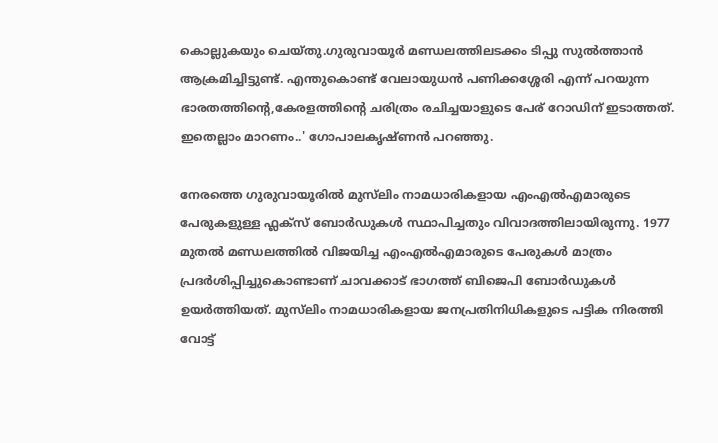കൊല്ലുകയും ചെയ്തു.ഗുരുവായൂര്‍ മണ്ഡലത്തിലടക്കം ടിപ്പു സുല്‍ത്താന്‍ ആക്രമിച്ചിട്ടുണ്ട്. എന്തുകൊണ്ട് വേലായുധന്‍ പണിക്കശ്ശേരി എന്ന് പറയുന്ന ഭാരതത്തിന്‍റെ,കേരളത്തിന്‍റെ ചരിത്രം രചിച്ചയാളുടെ പേര് റോഡിന് ഇടാത്തത്. ഇതെല്ലാം മാറണം..' ഗോപാലകൃഷ്ണന്‍ പറഞ്ഞു.

നേരത്തെ ഗുരുവായൂരിൽ മുസ്‌ലിം നാമധാരികളായ എംഎൽഎമാരുടെ പേരുകളുള്ള ഫ്ലക്സ് ബോർഡുകള്‍ സ്ഥാപിച്ചതും വിവാദത്തിലായിരുന്നു. 1977 മുതൽ മണ്ഡലത്തിൽ വിജയിച്ച എംഎൽഎമാരുടെ പേരുകൾ മാത്രം പ്രദർശിപ്പിച്ചുകൊണ്ടാണ് ചാവക്കാട് ഭാഗത്ത് ബിജെപി ബോർഡുകൾ ഉയർത്തിയത്. മുസ്‌ലിം നാമധാരികളായ ജനപ്രതിനിധികളുടെ പട്ടിക നിരത്തി വോട്ട്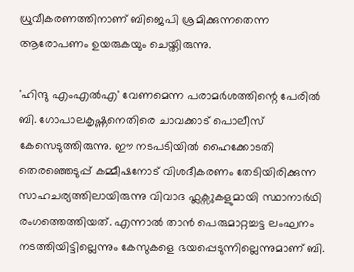ധ്രുവീകരണത്തിനാണ് ബിജെപി ശ്രമിക്കുന്നതെന്ന ആരോപണം ഉയരുകയും ചെയ്തിരുന്നു.

'ഹിന്ദു എംഎൽഎ' വേണമെന്ന പരാമർശത്തിന്റെ പേരിൽ ബി. ഗോപാലകൃഷ്ണനെതിരെ ചാവക്കാട് പൊലീസ് കേസെടുത്തിരുന്നു. ഈ നടപടിയിൽ ഹൈക്കോടതി തെരഞ്ഞെടുപ്പ് കമ്മീഷനോട് വിശദീകരണം തേടിയിരിക്കുന്ന സാഹചര്യത്തിലായിരുന്നു വിവാദ ഫ്ലക്സുകളുമായി സ്ഥാനാർഥി രംഗത്തെത്തിയത്. എന്നാൽ താൻ പെരുമാറ്റച്ചട്ട ലംഘനം നടത്തിയിട്ടില്ലെന്നും കേസുകളെ ഭയപ്പെടുന്നില്ലെന്നുമാണ് ബി.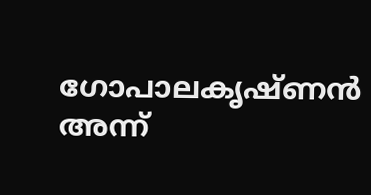ഗോപാലകൃഷ്ണന്‍ അന്ന്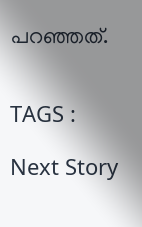പറഞ്ഞത്.


TAGS :

Next Story